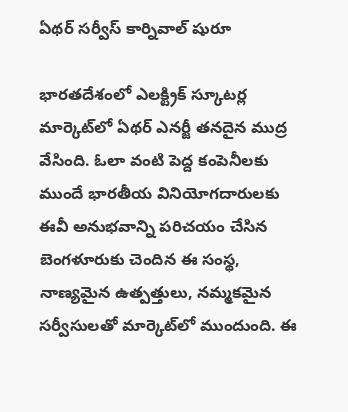ఏథర్ సర్వీస్ కార్నివాల్ షురూ

భారతదేశంలో ఎలక్ట్రిక్ స్కూటర్ల మార్కెట్‌లో ఏథర్ ఎనర్జీ తనదైన ముద్ర వేసింది. ఓలా వంటి పెద్ద కంపెనీలకు ముందే భారతీయ వినియోగదారులకు ఈవీ అనుభవాన్ని పరిచయం చేసిన బెంగళూరుకు చెందిన ఈ సంస్థ, నాణ్యమైన ఉత్పత్తులు, నమ్మకమైన సర్వీసులతో మార్కెట్‌లో ముందుంది. ఈ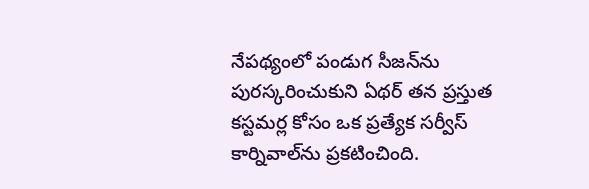నేపథ్యంలో పండుగ సీజన్‌ను పురస్కరించుకుని ఏథర్ తన ప్రస్తుత కస్టమర్ల కోసం ఒక ప్రత్యేక సర్వీస్ కార్నివాల్‌ను ప్రకటించింది.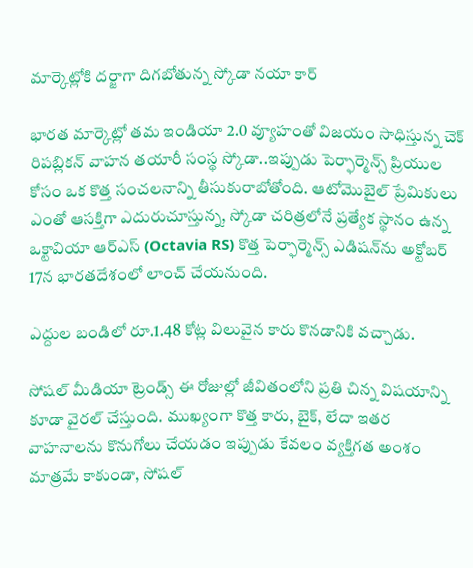మార్కెట్లోకి దర్జాగా దిగబోతున్న స్కోడా నయా కార్

భారత మార్కెట్లో తమ ఇండియా 2.0 వ్యూహంతో విజయం సాధిస్తున్న చెక్ రిపబ్లికన్ వాహన తయారీ సంస్థ స్కోడా..ఇప్పుడు పెర్ఫార్మెన్స్ ప్రియుల కోసం ఒక కొత్త సంచలనాన్ని తీసుకురాబోతోంది. ఆటోమొబైల్ ప్రేమికులు ఎంతో ఆసక్తిగా ఎదురుచూస్తున్న, స్కోడా చరిత్రలోనే ప్రత్యేక స్థానం ఉన్న ఒక్టావియా ఆర్ఎస్ (Octavia RS) కొత్త పెర్ఫార్మెన్స్ ఎడిషన్‌ను అక్టోబర్ 17న భారతదేశంలో లాంచ్ చేయనుంది.

ఎద్దుల బండిలో రూ.1.48 కోట్ల విలువైన కారు కొనడానికి వచ్చాడు.

సోషల్ మీడియా ట్రెండ్స్ ఈ రోజుల్లో జీవితంలోని ప్రతి చిన్న విషయాన్ని కూడా వైరల్ చేస్తుంది. ముఖ్యంగా కొత్త కారు, బైక్, లేదా ఇతర వాహనాలను కొనుగోలు చేయడం ఇప్పుడు కేవలం వ్యక్తిగత అంశం మాత్రమే కాకుండా, సోషల్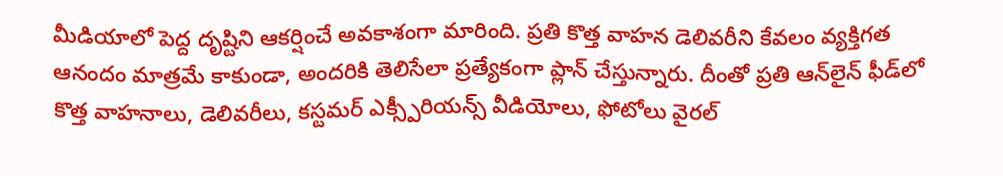మీడియాలో పెద్ద దృష్టిని ఆకర్షించే అవకాశంగా మారింది. ప్రతి కొత్త వాహన డెలివరీని కేవలం వ్యక్తిగత ఆనందం మాత్రమే కాకుండా, అందరికి తెలిసేలా ప్రత్యేకంగా ప్లాన్ చేస్తున్నారు. దీంతో ప్రతి ఆన్‌లైన్ ఫీడ్‌లో కొత్త వాహనాలు, డెలివరీలు, కస్టమర్ ఎక్స్పీరియన్స్ వీడియోలు, ఫోటోలు వైరల్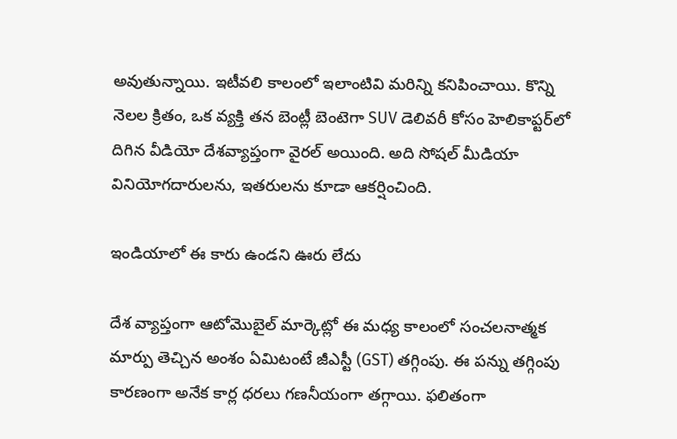అవుతున్నాయి. ఇటీవలి కాలంలో ఇలాంటివి మరిన్ని కనిపించాయి. కొన్ని నెలల క్రితం, ఒక వ్యక్తి తన బెంట్లీ బెంటెగా SUV డెలివరీ కోసం హెలికాప్టర్‌లో దిగిన వీడియో దేశవ్యాప్తంగా వైరల్ అయింది. అది సోషల్ మీడియా వినియోగదారులను, ఇతరులను కూడా ఆకర్షించింది.

ఇండియాలో ఈ కారు ఉండని ఊరు లేదు

దేశ వ్యాప్తంగా ఆటోమొబైల్ మార్కెట్లో ఈ మధ్య కాలంలో సంచలనాత్మక మార్పు తెచ్చిన అంశం ఏమిటంటే జీఎస్టీ (GST) తగ్గింపు. ఈ పన్ను తగ్గింపు కారణంగా అనేక కార్ల ధరలు గణనీయంగా తగ్గాయి. ఫలితంగా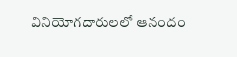వినియోగదారులలో ఆనందం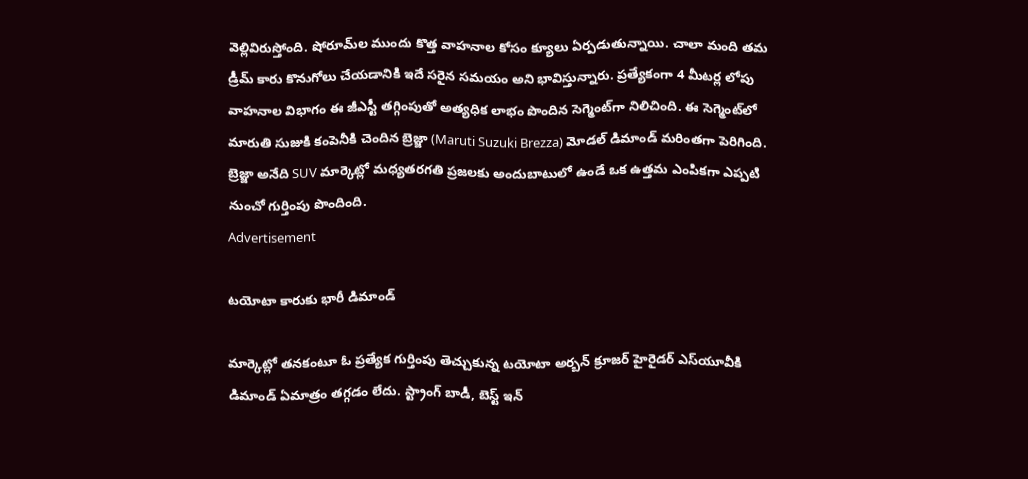వెల్లివిరుస్తోంది. షోరూమ్‌ల ముందు కొత్త వాహనాల కోసం క్యూలు ఏర్పడుతున్నాయి. చాలా మంది తమ డ్రీమ్ కారు కొనుగోలు చేయడానికి ఇదే సరైన సమయం అని భావిస్తున్నారు. ప్రత్యేకంగా 4 మీటర్ల లోపు వాహనాల విభాగం ఈ జీఎస్టీ తగ్గింపుతో అత్యధిక లాభం పొందిన సెగ్మెంట్‌గా నిలిచింది. ఈ సెగ్మెంట్‌లో మారుతి సుజుకి కంపెనీకి చెందిన బ్రెజ్జా (Maruti Suzuki Brezza) మోడల్ డిమాండ్ మరింతగా పెరిగింది. బ్రెజ్జా అనేది SUV మార్కెట్లో మధ్యతరగతి ప్రజలకు అందుబాటులో ఉండే ఒక ఉత్తమ ఎంపికగా ఎప్పటి నుంచో గుర్తింపు పొందింది.
Advertisement

టయోటా కారుకు భారీ డిమాండ్

మార్కెట్లో తనకంటూ ఓ ప్రత్యేక గుర్తింపు తెచ్చుకున్న టయోటా అర్బన్ క్రూజర్ హైరైడర్ ఎస్‌యూవీకి డిమాండ్ ఏమాత్రం తగ్గడం లేదు. స్ట్రాంగ్ బాడీ, బెస్ట్ ఇన్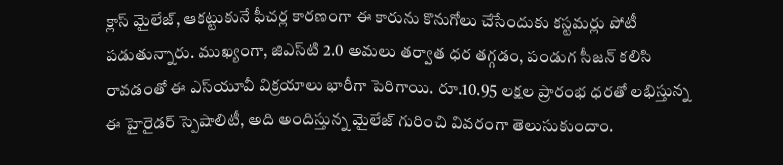క్లాస్ మైలేజ్, ఆకట్టుకునే ఫీచర్ల కారణంగా ఈ కారును కొనుగోలు చేసేందుకు కస్టమర్లు పోటీ పడుతున్నారు. ముఖ్యంగా, జిఎస్‌టి 2.0 అమలు తర్వాత ధర తగ్గడం, పండుగ సీజన్ కలిసి రావడంతో ఈ ఎస్‌యూవీ విక్రయాలు భారీగా పెరిగాయి. రూ.10.95 లక్షల ప్రారంభ ధరతో లభిస్తున్న ఈ హైరైడర్ స్పెషాలిటీ, అది అందిస్తున్న మైలేజ్ గురించి వివరంగా తెలుసుకుందాం.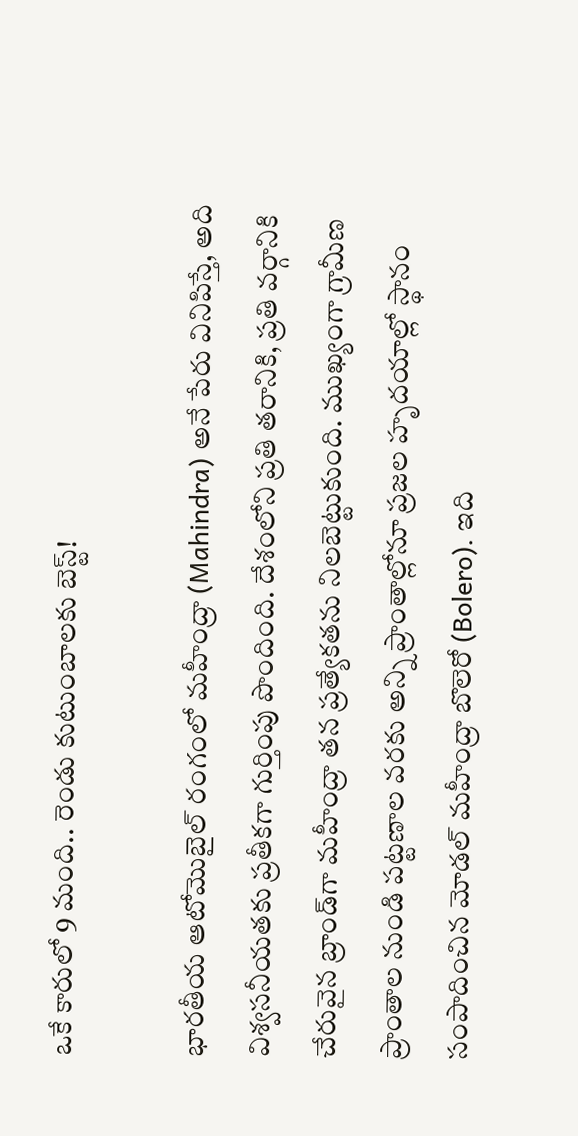ఒకే కారులో 9 మంది.. రెండు కుటుంబాలకు బెస్ట్!

భారతీయ ఆటోమొబైల్ రంగంలో మహీంద్రా (Mahindra) అనే పేరు వినిపిస్తే, అది విశ్వసనీయతకు ప్రతీకగా గుర్తింపు పొందింది. దేశంలోని ప్రతి తరానికి, ప్రతి వర్గానికి చేరువైన బ్రాండ్‌గా మహీంద్రా తన ప్రత్యేకతను నిలబెట్టుకుంది. ముఖ్యంగా గ్రామీణ ప్రాంతాల నుండి పట్టణాల వరకు అన్ని ప్రాంతాల్లోనూ ప్రజల హృదయాల్లో స్థానం సంపాదించిన మోడల్ మహీంద్రా బొలెరో (Bolero). ఇది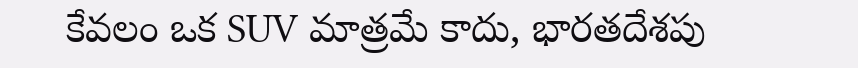కేవలం ఒక SUV మాత్రమే కాదు, భారతదేశపు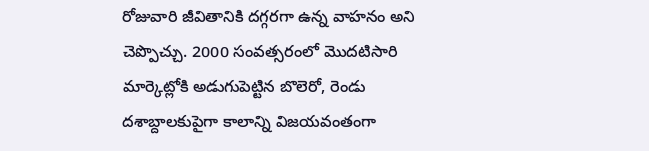రోజువారి జీవితానికి దగ్గరగా ఉన్న వాహనం అని చెప్పొచ్చు. 2000 సంవత్సరంలో మొదటిసారి మార్కెట్లోకి అడుగుపెట్టిన బొలెరో, రెండు దశాబ్దాలకుపైగా కాలాన్ని విజయవంతంగా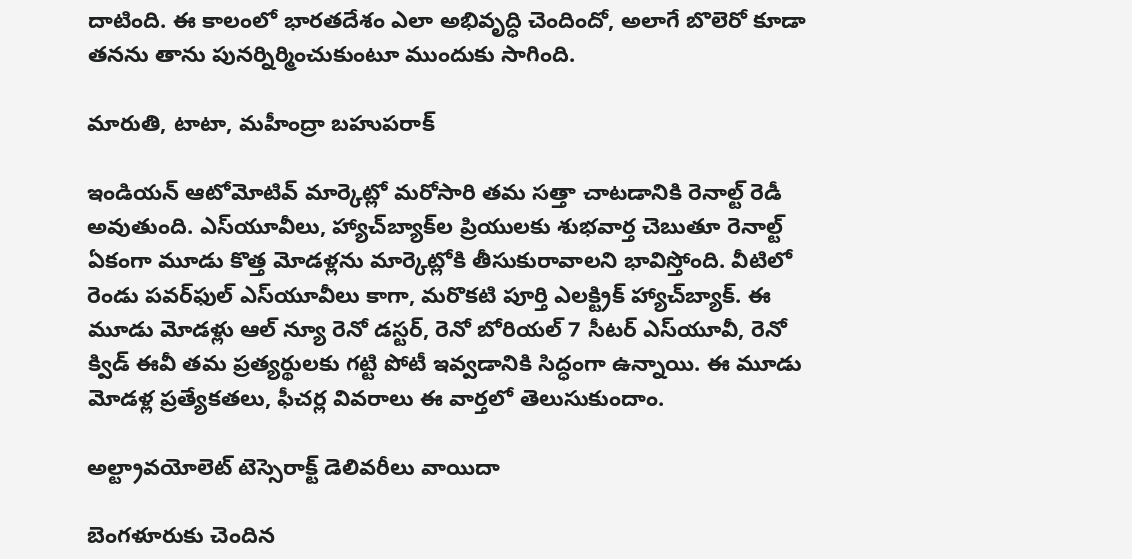దాటింది. ఈ కాలంలో భారతదేశం ఎలా అభివృద్ధి చెందిందో, అలాగే బొలెరో కూడా తనను తాను పునర్నిర్మించుకుంటూ ముందుకు సాగింది.

మారుతి, టాటా, మహీంద్రా బహుపరాక్

ఇండియన్ ఆటోమోటివ్ మార్కెట్లో మరోసారి తమ సత్తా చాటడానికి రెనాల్ట్ రెడీ అవుతుంది. ఎస్‌యూవీలు, హ్యాచ్‌బ్యాక్‌ల ప్రియులకు శుభవార్త చెబుతూ రెనాల్ట్ ఏకంగా మూడు కొత్త మోడళ్లను మార్కెట్లోకి తీసుకురావాలని భావిస్తోంది. వీటిలో రెండు పవర్‌ఫుల్ ఎస్‌యూవీలు కాగా, మరొకటి పూర్తి ఎలక్ట్రిక్ హ్యాచ్‌బ్యాక్. ఈ మూడు మోడళ్లు ఆల్ న్యూ రెనో డస్టర్, రెనో బోరియల్ 7 సీటర్ ఎస్‌యూవీ, రెనో క్విడ్ ఈవీ తమ ప్రత్యర్థులకు గట్టి పోటీ ఇవ్వడానికి సిద్ధంగా ఉన్నాయి. ఈ మూడు మోడళ్ల ప్రత్యేకతలు, ఫీచర్ల వివరాలు ఈ వార్తలో తెలుసుకుందాం.

అల్ట్రావయోలెట్ టెస్సెరాక్ట్ డెలివరీలు వాయిదా

బెంగళూరుకు చెందిన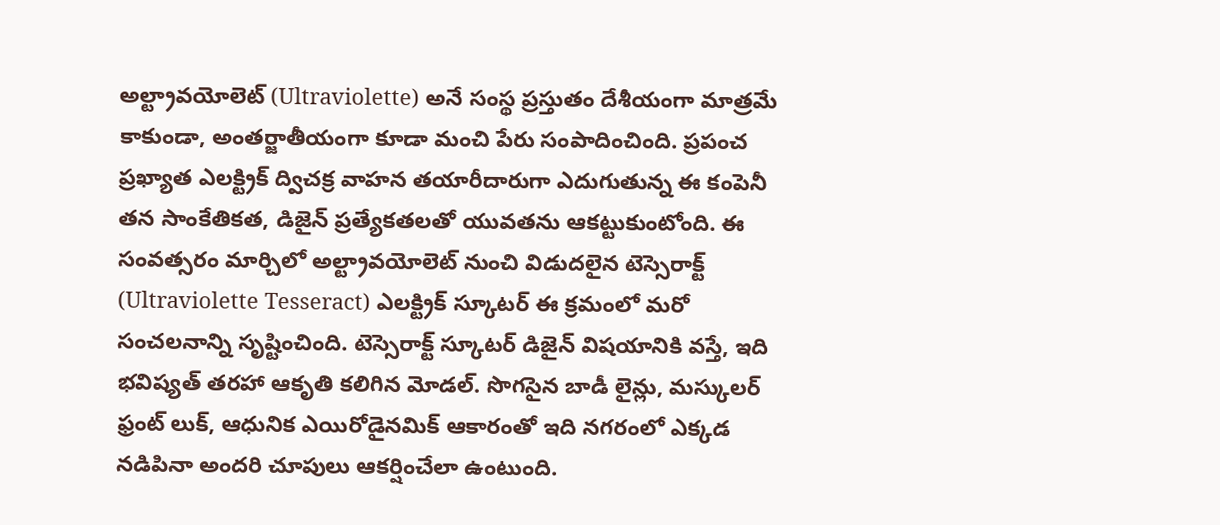అల్ట్రావయోలెట్ (Ultraviolette) అనే సంస్థ ప్రస్తుతం దేశీయంగా మాత్రమే కాకుండా, అంతర్జాతీయంగా కూడా మంచి పేరు సంపాదించింది. ప్రపంచ ప్రఖ్యాత ఎలక్ట్రిక్ ద్విచక్ర వాహన తయారీదారుగా ఎదుగుతున్న ఈ కంపెనీ తన సాంకేతికత, డిజైన్ ప్రత్యేకతలతో యువతను ఆకట్టుకుంటోంది. ఈ సంవత్సరం మార్చిలో అల్ట్రావయోలెట్ నుంచి విడుదలైన టెస్సెరాక్ట్ (Ultraviolette Tesseract) ఎలక్ట్రిక్ స్కూటర్ ఈ క్రమంలో మరో సంచలనాన్ని సృష్టించింది. టెస్సెరాక్ట్ స్కూటర్ డిజైన్ విషయానికి వస్తే, ఇది భవిష్యత్ తరహా ఆకృతి కలిగిన మోడల్. సొగసైన బాడీ లైన్లు, మస్కులర్ ఫ్రంట్ లుక్, ఆధునిక ఎయిరోడైనమిక్ ఆకారంతో ఇది నగరంలో ఎక్కడ నడిపినా అందరి చూపులు ఆకర్షించేలా ఉంటుంది.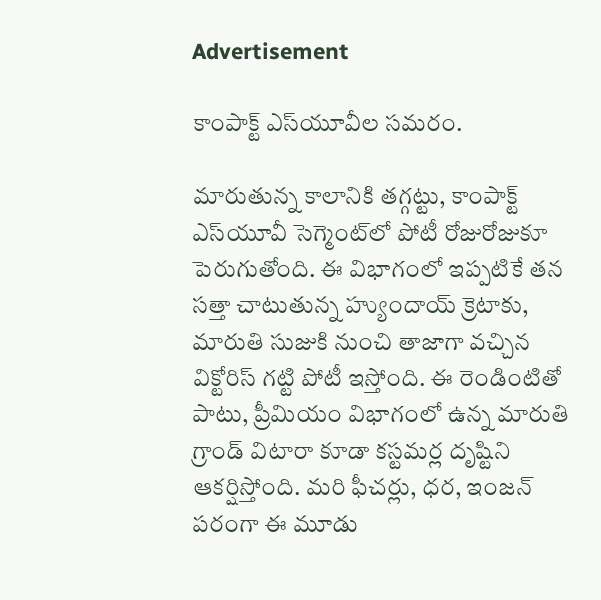Advertisement

కాంపాక్ట్ ఎస్‌యూవీల సమరం.

మారుతున్న కాలానికి తగ్గట్టు, కాంపాక్ట్ ఎస్‌యూవీ సెగ్మెంట్‌లో పోటీ రోజురోజుకూ పెరుగుతోంది. ఈ విభాగంలో ఇప్పటికే తన సత్తా చాటుతున్న హ్యుందాయ్ క్రెటాకు, మారుతి సుజుకి నుంచి తాజాగా వచ్చిన విక్టోరిస్ గట్టి పోటీ ఇస్తోంది. ఈ రెండింటితో పాటు, ప్రీమియం విభాగంలో ఉన్న మారుతి గ్రాండ్ విటారా కూడా కస్టమర్ల దృష్టిని ఆకర్షిస్తోంది. మరి ఫీచర్లు, ధర, ఇంజన్ పరంగా ఈ మూడు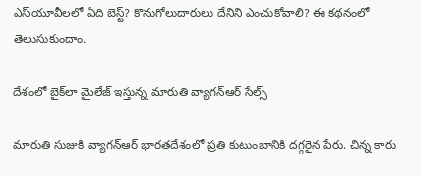ఎస్‌యూవీలలో ఏది బెస్ట్? కొనుగోలుదారులు దేనిని ఎంచుకోవాలి? ఈ కథనంలో తెలుసుకుందాం.

దేశంలో బైక్‌లా మైలేజ్ ఇస్తున్న మారుతి వ్యాగన్‌ఆర్‌ సేల్స్

మారుతి సుజుకి వ్యాగన్‌ఆర్‌ భారతదేశంలో ప్రతి కుటుంబానికి దగ్గరైన పేరు. చిన్న కారు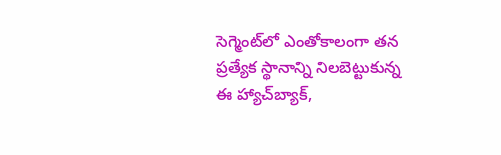సెగ్మెంట్‌లో ఎంతోకాలంగా తన ప్రత్యేక స్థానాన్ని నిలబెట్టుకున్న ఈ హ్యాచ్‌బ్యాక్,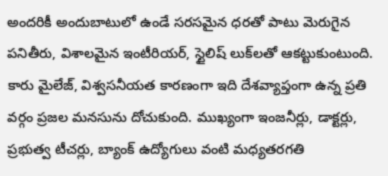అందరికీ అందుబాటులో ఉండే సరసమైన ధరతో పాటు మెరుగైన పనితీరు, విశాలమైన ఇంటీరియర్, స్టైలిష్ లుక్‌లతో ఆకట్టుకుంటుంది. కారు మైలేజ్, విశ్వసనీయత కారణంగా ఇది దేశవ్యాప్తంగా ఉన్న ప్రతి వర్గం ప్రజల మనసును దోచుకుంది. ముఖ్యంగా ఇంజనీర్లు, డాక్టర్లు, ప్రభుత్వ టీచర్లు, బ్యాంక్ ఉద్యోగులు వంటి మధ్యతరగతి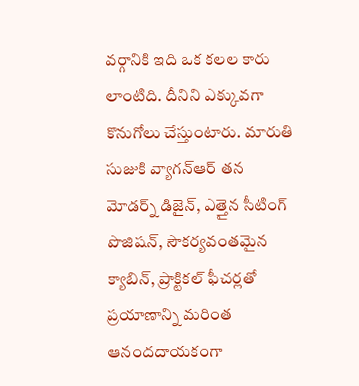వర్గానికి ఇది ఒక కలల కారు లాంటిది. దీనిని ఎక్కువగా కొనుగోలు చేస్తుంటారు. మారుతి సుజుకి వ్యాగన్‌ఆర్‌ తన మోడర్న్ డిజైన్, ఎత్తైన సీటింగ్ పొజిషన్, సౌకర్యవంతమైన క్యాబిన్, ప్రాక్టికల్ ఫీచర్లతో ప్రయాణాన్ని మరింత ఆనందదాయకంగా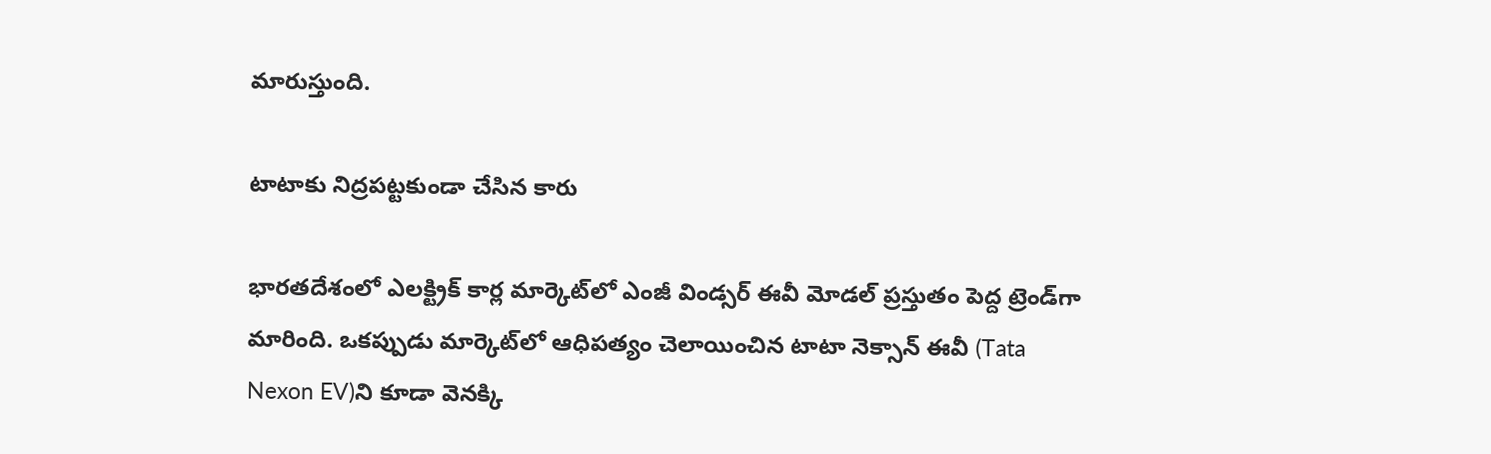మారుస్తుంది.

టాటాకు నిద్రపట్టకుండా చేసిన కారు

భారతదేశంలో ఎలక్ట్రిక్ కార్ల మార్కెట్‌లో ఎంజీ విండ్సర్ ఈవీ మోడల్ ప్రస్తుతం పెద్ద ట్రెండ్‌గా మారింది. ఒకప్పుడు మార్కెట్‌లో ఆధిపత్యం చెలాయించిన టాటా నెక్సాన్ ఈవీ (Tata Nexon EV)ని కూడా వెనక్కి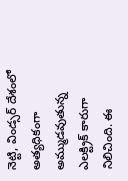నెట్టి, విండ్సర్ దేశంలో అత్యధికంగా అమ్ముడవుతున్న ఎలక్ట్రిక్ కారుగా నిలిచింది. ఈ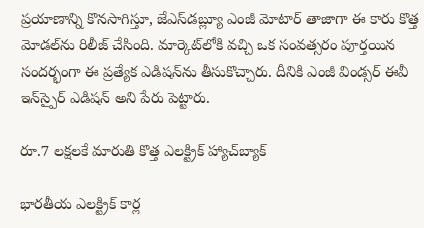ప్రయాణాన్ని కొనసాగిస్తూ, జేఎస్‌డబ్ల్యూ ఎంజీ మోటార్ తాజాగా ఈ కారు కొత్త మోడల్‌ను రిలీజ్ చేసింది. మార్కెట్‌లోకి వచ్చి ఒక సంవత్సరం పూర్తయిన సందర్భంగా ఈ ప్రత్యేక ఎడిషన్‌ను తీసుకొచ్చారు. దీనికి ఎంజీ విండ్సర్ ఈవీ ఇన్‌స్పైర్ ఎడిషన్ అని పేరు పెట్టారు.

రూ.7 లక్షలకే మారుతి కొత్త ఎలక్ట్రిక్ హ్యాచ్‌బ్యాక్

భారతీయ ఎలక్ట్రిక్ కార్ల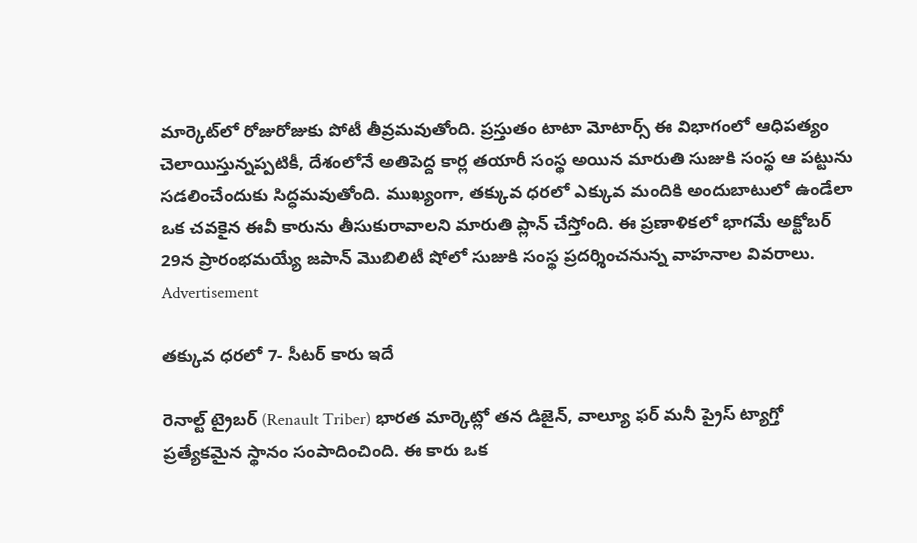మార్కెట్‌లో రోజురోజుకు పోటీ తీవ్రమవుతోంది. ప్రస్తుతం టాటా మోటార్స్ ఈ విభాగంలో ఆధిపత్యం చెలాయిస్తున్నప్పటికీ, దేశంలోనే అతిపెద్ద కార్ల తయారీ సంస్థ అయిన మారుతి సుజుకి సంస్థ ఆ పట్టును సడలించేందుకు సిద్ధమవుతోంది. ముఖ్యంగా, తక్కువ ధరలో ఎక్కువ మందికి అందుబాటులో ఉండేలా ఒక చవకైన ఈవీ కారును తీసుకురావాలని మారుతి ప్లాన్ చేస్తోంది. ఈ ప్రణాళికలో భాగమే అక్టోబర్ 29న ప్రారంభమయ్యే జపాన్ మొబిలిటీ షోలో సుజుకి సంస్థ ప్రదర్శించనున్న వాహనాల వివరాలు.
Advertisement

తక్కువ ధరలో 7- సీటర్ కారు ఇదే

రెనాల్ట్ ట్రైబర్ (Renault Triber) భారత మార్కెట్లో తన డిజైన్, వాల్యూ ఫర్ మనీ ప్రైస్ ట్యాగ్తో ప్రత్యేకమైన స్థానం సంపాదించింది. ఈ కారు ఒక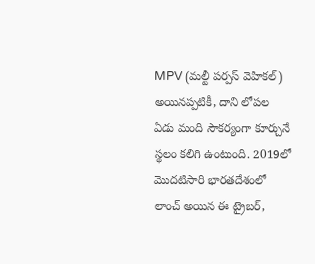MPV (మల్టీ పర్పస్ వెహికల్) అయినప్పటికీ, దాని లోపల ఏడు మంది సౌకర్యంగా కూర్చునే స్థలం కలిగి ఉంటుంది. 2019లో మొదటిసారి భారతదేశంలో లాంచ్ అయిన ఈ ట్రైబర్,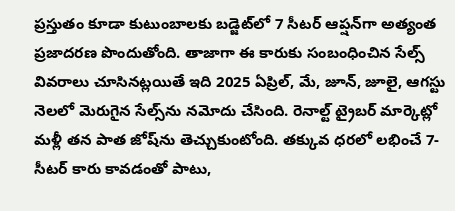ప్రస్తుతం కూడా కుటుంబాలకు బడ్జెట్‌లో 7 సీటర్ ఆప్షన్‌గా అత్యంత ప్రజాదరణ పొందుతోంది. తాజాగా ఈ కారుకు సంబంధించిన సేల్స్ వివరాలు చూసినట్లయితే ఇది 2025 ఏప్రిల్, మే, జూన్, జూలై, ఆగస్టు నెలలో మెరుగైన సేల్స్‌ను నమోదు చేసింది. రెనాల్ట్ ట్రైబర్ మార్కెట్లో మళ్లీ తన పాత జోష్‌ను తెచ్చుకుంటోంది. తక్కువ ధరలో లభించే 7-సీటర్ కారు కావడంతో పాటు,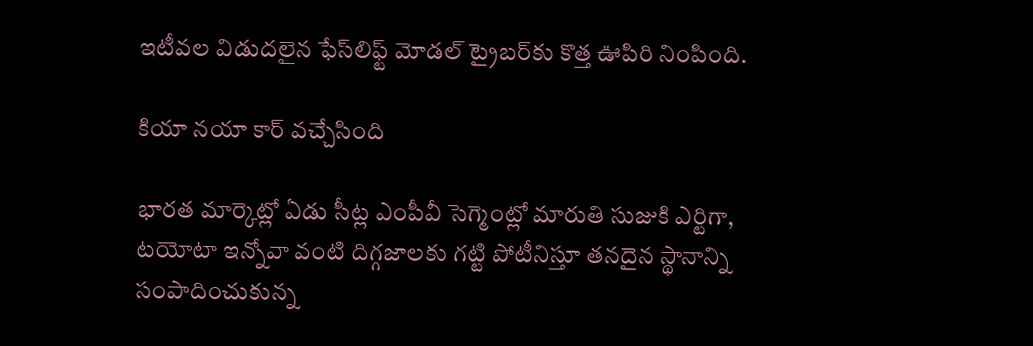ఇటీవల విడుదలైన ఫేస్‌లిఫ్ట్ మోడల్ ట్రైబర్‌కు కొత్త ఊపిరి నింపింది.

కియా నయా కార్ వచ్చేసింది

భారత మార్కెట్లో ఏడు సీట్ల ఎంపీవీ సెగ్మెంట్లో మారుతి సుజుకి ఎర్టిగా, టయోటా ఇన్నోవా వంటి దిగ్గజాలకు గట్టి పోటీనిస్తూ తనదైన స్థానాన్ని సంపాదించుకున్న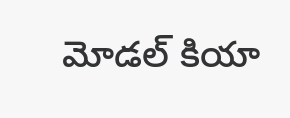మోడల్ కియా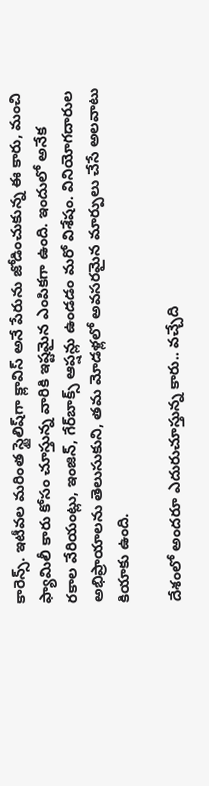కారెన్స్. ఇటీవల మరింత స్టైలిష్‌గా క్లావిస్ అనే పేరును జోడించుకున్న ఈ కారు, మంచి ఫ్యామిలీ కారు కోసం చూస్తున్న వారికి ఇష్టమైన ఎంపికగా ఉంది. ఇందులో అనేక రకాల వేరియంట్లు, ఇంజిన్, గేర్‌బాక్స్ ఆప్షన్లు ఉండడం మరో విశేషం. వినియోగదారుల అభిప్రాయాలను తెలుసుకుని, తమ మోడళ్లలో అవసరమైన మార్పులు చేసే అలవాటు కియాకు ఉంది.

దేశంలో అందరూ ఎదురుచూస్తున్న కారు.. వచ్చేది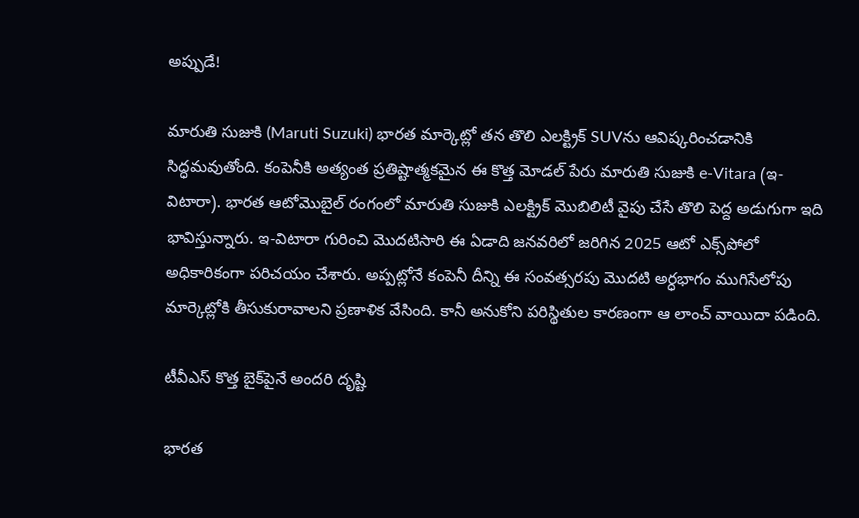అప్పుడే!

మారుతి సుజుకి (Maruti Suzuki) భారత మార్కెట్లో తన తొలి ఎలక్ట్రిక్ SUVను ఆవిష్కరించడానికి సిద్ధమవుతోంది. కంపెనీకి అత్యంత ప్రతిష్టాత్మకమైన ఈ కొత్త మోడల్ పేరు మారుతి సుజుకి e-Vitara (ఇ-విటారా). భారత ఆటోమొబైల్ రంగంలో మారుతి సుజుకి ఎలక్ట్రిక్ మొబిలిటీ వైపు చేసే తొలి పెద్ద అడుగుగా ఇది భావిస్తున్నారు. ఇ-విటారా గురించి మొదటిసారి ఈ ఏడాది జనవరిలో జరిగిన 2025 ఆటో ఎక్స్‌పోలో అధికారికంగా పరిచయం చేశారు. అప్పట్లోనే కంపెనీ దీన్ని ఈ సంవత్సరపు మొదటి అర్ధభాగం ముగిసేలోపు మార్కెట్లోకి తీసుకురావాలని ప్రణాళిక వేసింది. కానీ అనుకోని పరిస్థితుల కారణంగా ఆ లాంచ్ వాయిదా పడింది.

టీవీఎస్ కొత్త బైక్‌పైనే అందరి దృష్టి

భారత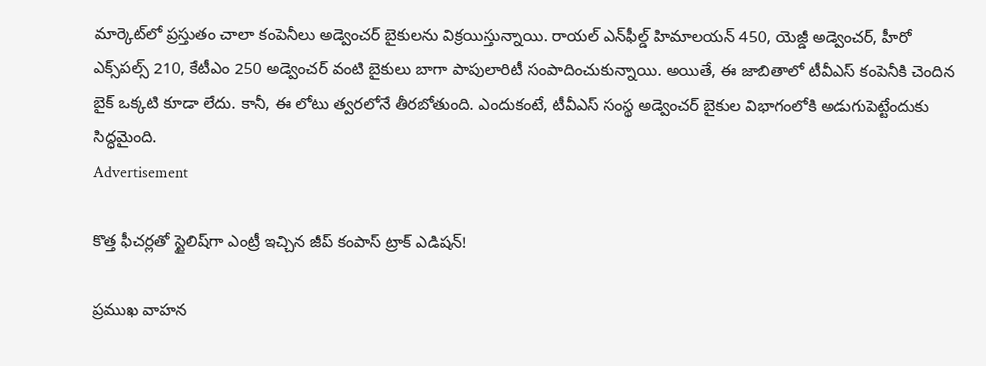మార్కెట్‌లో ప్రస్తుతం చాలా కంపెనీలు అడ్వెంచర్ బైకులను విక్రయిస్తున్నాయి. రాయల్ ఎన్‌ఫీల్డ్ హిమాలయన్ 450, యెజ్డీ అడ్వెంచర్, హీరో ఎక్స్‌పల్స్ 210, కేటీఎం 250 అడ్వెంచర్ వంటి బైకులు బాగా పాపులారిటీ సంపాదించుకున్నాయి. అయితే, ఈ జాబితాలో టీవీఎస్ కంపెనీకి చెందిన బైక్ ఒక్కటి కూడా లేదు. కానీ, ఈ లోటు త్వరలోనే తీరబోతుంది. ఎందుకంటే, టీవీఎస్ సంస్థ అడ్వెంచర్ బైకుల విభాగంలోకి అడుగుపెట్టేందుకు సిద్ధమైంది.
Advertisement

కొత్త ఫీచర్లతో స్టైలిష్‌గా ఎంట్రీ ఇచ్చిన జీప్ కంపాస్ ట్రాక్ ఎడిషన్!

ప్రముఖ వాహన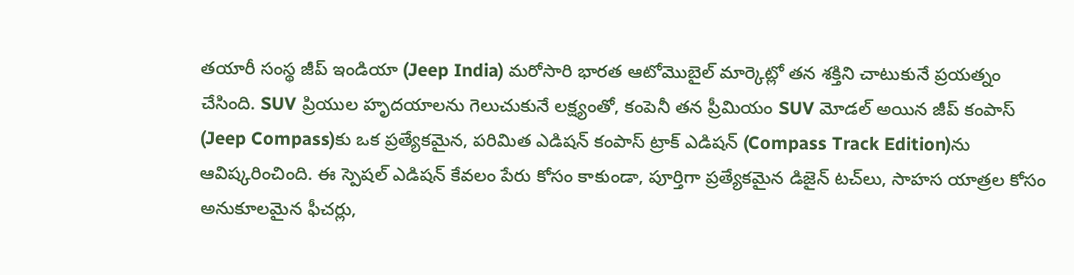తయారీ సంస్థ జీప్ ఇండియా (Jeep India) మరోసారి భారత ఆటోమొబైల్ మార్కెట్లో తన శక్తిని చాటుకునే ప్రయత్నం చేసింది. SUV ప్రియుల హృదయాలను గెలుచుకునే లక్ష్యంతో, కంపెనీ తన ప్రీమియం SUV మోడల్ అయిన జీప్ కంపాస్ (Jeep Compass)కు ఒక ప్రత్యేకమైన, పరిమిత ఎడిషన్ కంపాస్ ట్రాక్ ఎడిషన్ (Compass Track Edition)ను ఆవిష్కరించింది. ఈ స్పెషల్ ఎడిషన్ కేవలం పేరు కోసం కాకుండా, పూర్తిగా ప్రత్యేకమైన డిజైన్ టచ్‌లు, సాహస యాత్రల కోసం అనుకూలమైన ఫీచర్లు,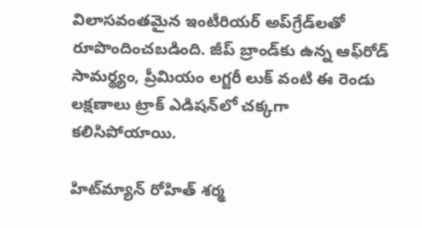విలాసవంతమైన ఇంటీరియర్ అప్‌గ్రేడ్‌లతో రూపొందించబడింది. జీప్ బ్రాండ్‌కు ఉన్న ఆఫ్‌రోడ్ సామర్థ్యం, ప్రీమియం లగ్జరీ లుక్‌ వంటి ఈ రెండు లక్షణాలు ట్రాక్ ఎడిషన్‌లో చక్కగా కలిసిపోయాయి.

హిట్‌మ్యాన్ రోహిత్ శర్మ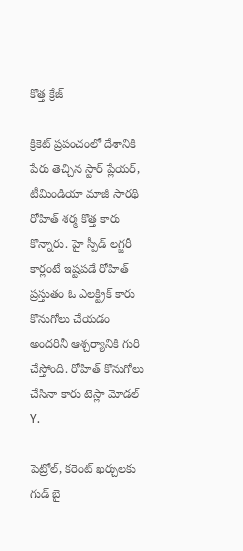కొత్త క్రేజ్

క్రికెట్ ప్రపంచంలో దేశానికి పేరు తెచ్చిన స్టార్ ప్లేయర్, టీమిండియా మాజీ సారథి రోహిత్ శర్మ కొత్త కారు కొన్నారు. హై స్పీడ్ లగ్జరీ కార్లంటే ఇష్టపడే రోహిత్ ప్రస్తుతం ఓ ఎలక్ట్రిక్ కారు కొనుగోలు చేయడం అందరినీ ఆశ్చర్యానికి గురి చేస్తోంది. రోహిత్ కొనుగోలు చేసినా కారు టెస్లా మోడల్ Y.

పెట్రోల్, కరెంట్ ఖర్చులకు గుడ్ బై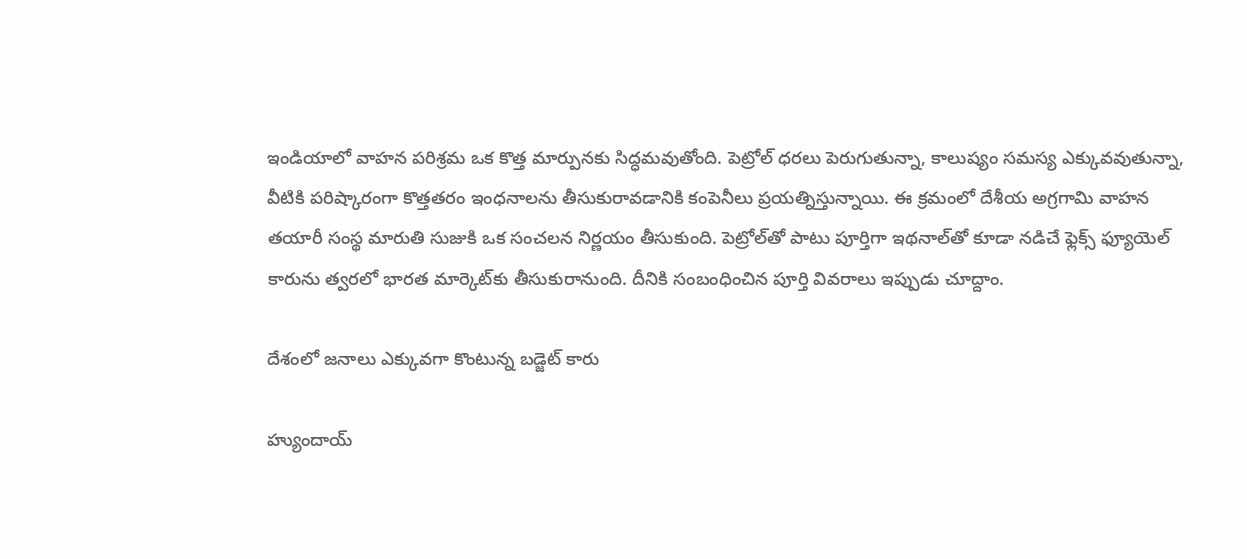ఇండియాలో వాహన పరిశ్రమ ఒక కొత్త మార్పునకు సిద్ధమవుతోంది. పెట్రోల్ ధరలు పెరుగుతున్నా, కాలుష్యం సమస్య ఎక్కువవుతున్నా, వీటికి పరిష్కారంగా కొత్తతరం ఇంధనాలను తీసుకురావడానికి కంపెనీలు ప్రయత్నిస్తున్నాయి. ఈ క్రమంలో దేశీయ అగ్రగామి వాహన తయారీ సంస్థ మారుతి సుజుకి ఒక సంచలన నిర్ణయం తీసుకుంది. పెట్రోల్‌తో పాటు పూర్తిగా ఇథనాల్‌తో కూడా నడిచే ఫ్లెక్స్ ఫ్యూయెల్ కారును త్వరలో భారత మార్కెట్‌కు తీసుకురానుంది. దీనికి సంబంధించిన పూర్తి వివరాలు ఇప్పుడు చూద్దాం.

దేశంలో జనాలు ఎక్కువగా కొంటున్న బడ్జెట్ కారు

హ్యుందాయ్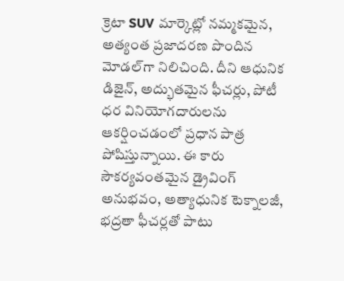క్రెటా SUV మార్కెట్లో నమ్మకమైన, అత్యంత ప్రజాదరణ పొందిన మోడల్‌గా నిలిచింది. దీని ఆధునిక డిజైన్, అద్భుతమైన ఫీచర్లు, పోటీ ధర వినియోగదారులను ఆకర్షించడంలో ప్రధాన పాత్ర పోషిస్తున్నాయి. ఈ కారు సౌకర్యవంతమైన డ్రైవింగ్ అనుభవం, అత్యాధునిక టెక్నాలజీ, భద్రతా ఫీచర్లతో పాటు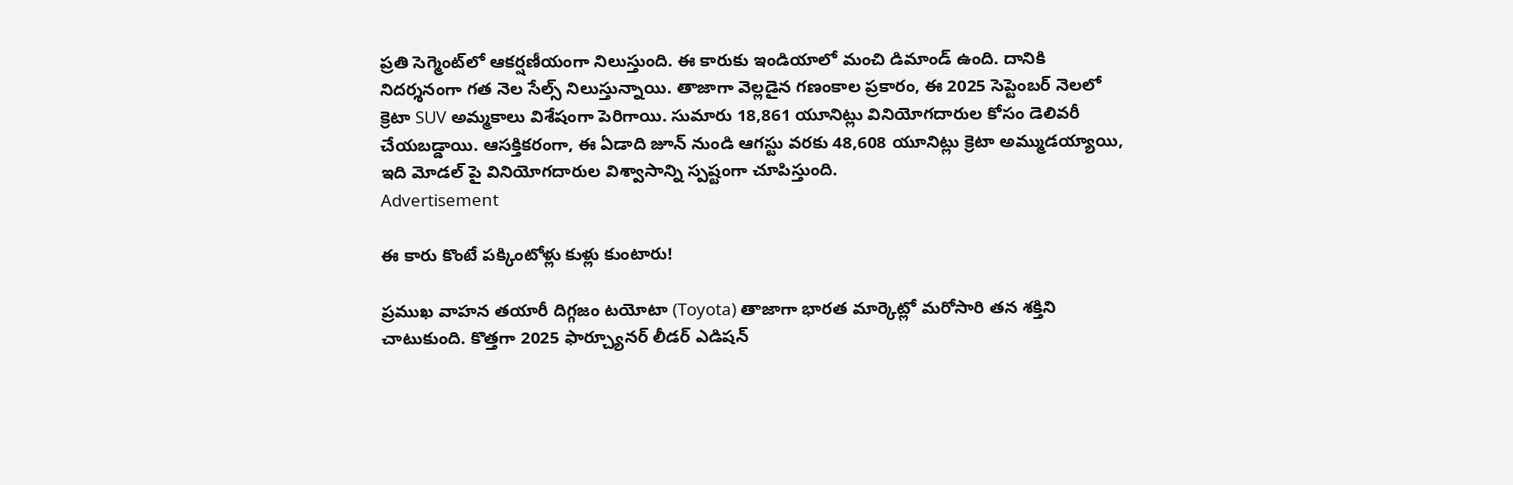ప్రతి సెగ్మెంట్‌లో ఆకర్షణీయంగా నిలుస్తుంది. ఈ కారుకు ఇండియాలో మంచి డిమాండ్ ఉంది. దానికి నిదర్శనంగా గత నెల సేల్స్ నిలుస్తున్నాయి. తాజాగా వెల్లడైన గణంకాల ప్రకారం, ఈ 2025 సెప్టెంబర్ నెలలో క్రెటా SUV అమ్మకాలు విశేషంగా పెరిగాయి. సుమారు 18,861 యూనిట్లు వినియోగదారుల కోసం డెలివరీ చేయబడ్డాయి. ఆసక్తికరంగా, ఈ ఏడాది జూన్ నుండి ఆగస్టు వరకు 48,608 యూనిట్లు క్రెటా అమ్ముడయ్యాయి, ఇది మోడల్ పై వినియోగదారుల విశ్వాసాన్ని స్పష్టంగా చూపిస్తుంది.
Advertisement

ఈ కారు కొంటే పక్కింటోళ్లు కుళ్లు కుంటారు!

ప్రముఖ వాహన తయారీ దిగ్గజం టయోటా (Toyota) తాజాగా భారత మార్కెట్లో మరోసారి తన శక్తిని చాటుకుంది. కొత్తగా 2025 ఫార్చ్యూనర్ లీడర్ ఎడిషన్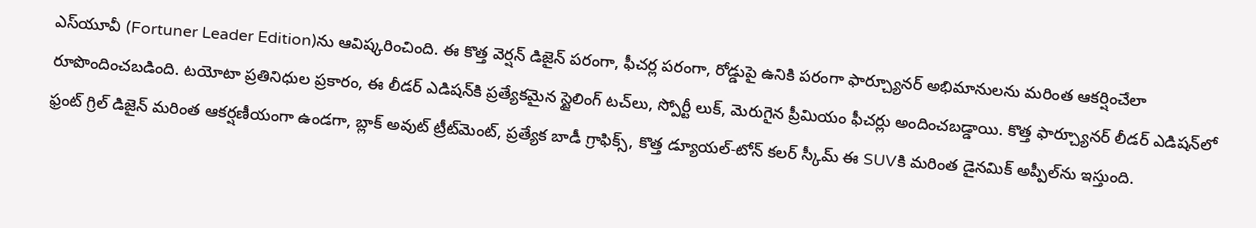ఎస్‌యూవీ (Fortuner Leader Edition)ను ఆవిష్కరించింది. ఈ కొత్త వెర్షన్ డిజైన్ పరంగా, ఫీచర్ల పరంగా, రోడ్డుపై ఉనికి పరంగా ఫార్చ్యూనర్ అభిమానులను మరింత ఆకర్షించేలా రూపొందించబడింది. టయోటా ప్రతినిధుల ప్రకారం, ఈ లీడర్ ఎడిషన్‌కి ప్రత్యేకమైన స్టైలింగ్ టచ్‌లు, స్పోర్టీ లుక్, మెరుగైన ప్రీమియం ఫీచర్లు అందించబడ్డాయి. కొత్త ఫార్చ్యూనర్ లీడర్ ఎడిషన్‌లో ఫ్రంట్ గ్రిల్ డిజైన్ మరింత ఆకర్షణీయంగా ఉండగా, బ్లాక్ అవుట్ ట్రీట్‌మెంట్, ప్రత్యేక బాడీ గ్రాఫిక్స్, కొత్త డ్యూయల్-టోన్ కలర్ స్కీమ్ ఈ SUVకి మరింత డైనమిక్ అప్పీల్‌ను ఇస్తుంది.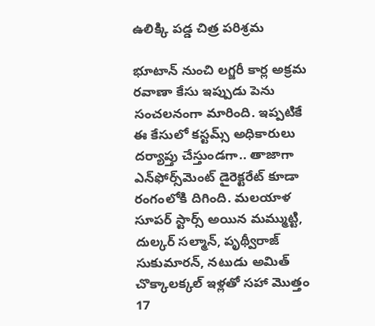ఉలిక్కి పడ్డ చిత్ర పరిశ్రమ

భూటాన్ నుంచి లగ్జరీ కార్ల అక్రమ రవాణా కేసు ఇప్పుడు పెను సంచలనంగా మారింది. ఇప్పటికే ఈ కేసులో కస్టమ్స్ అధికారులు దర్యాప్తు చేస్తుండగా.. తాజాగా ఎన్‌ఫోర్స్‌మెంట్ డైరెక్టరేట్ కూడా రంగంలోకి దిగింది. మలయాళ సూపర్ స్టార్స్ అయిన మమ్ముట్టి, దుల్కర్ సల్మాన్, పృథ్వీరాజ్ సుకుమారన్, నటుడు అమిత్ చొక్కాలక్కల్ ఇళ్లతో సహా మొత్తం 17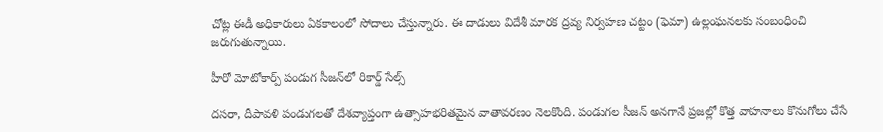చోట్ల ఈడీ అధికారులు ఏకకాలంలో సోదాలు చేస్తున్నారు. ఈ దాడులు విదేశీ మారక ద్రవ్య నిర్వహణ చట్టం (ఫెమా) ఉల్లంఘనలకు సంబంధించి జరుగుతున్నాయి.

హీరో మోటోకార్ప్ పండుగ సీజన్‌లో రికార్డ్ సేల్స్

దసరా, దీపావళి పండుగలతో దేశవ్యాప్తంగా ఉత్సాహభరితమైన వాతావరణం నెలకొంది. పండుగల సీజన్ అనగానే ప్రజల్లో కొత్త వాహనాలు కొనుగోలు చేసే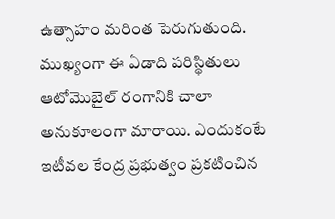ఉత్సాహం మరింత పెరుగుతుంది. ముఖ్యంగా ఈ ఏడాది పరిస్థితులు ఆటోమొబైల్ రంగానికి చాలా అనుకూలంగా మారాయి. ఎందుకంటే ఇటీవల కేంద్ర ప్రభుత్వం ప్రకటించిన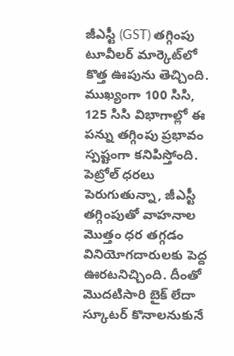జీఎస్టీ (GST) తగ్గింపు టూవీలర్ మార్కెట్‌లో కొత్త ఊపును తెచ్చింది. ముఖ్యంగా 100 సిసి, 125 సిసి విభాగాల్లో ఈ పన్ను తగ్గింపు ప్రభావం స్పష్టంగా కనిపిస్తోంది. పెట్రోల్ ధరలు పెరుగుతున్నా, జీఎస్టీ తగ్గింపుతో వాహనాల మొత్తం ధర తగ్గడం వినియోగదారులకు పెద్ద ఊరటనిచ్చింది. దీంతో మొదటిసారి బైక్ లేదా స్కూటర్ కొనాలనుకునే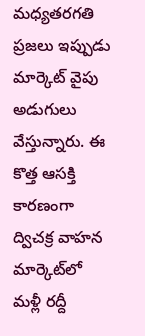మధ్యతరగతి ప్రజలు ఇప్పుడు మార్కెట్ వైపు అడుగులు వేస్తున్నారు. ఈ కొత్త ఆసక్తి కారణంగా ద్విచక్ర వాహన మార్కెట్‌లో మళ్లీ రద్దీ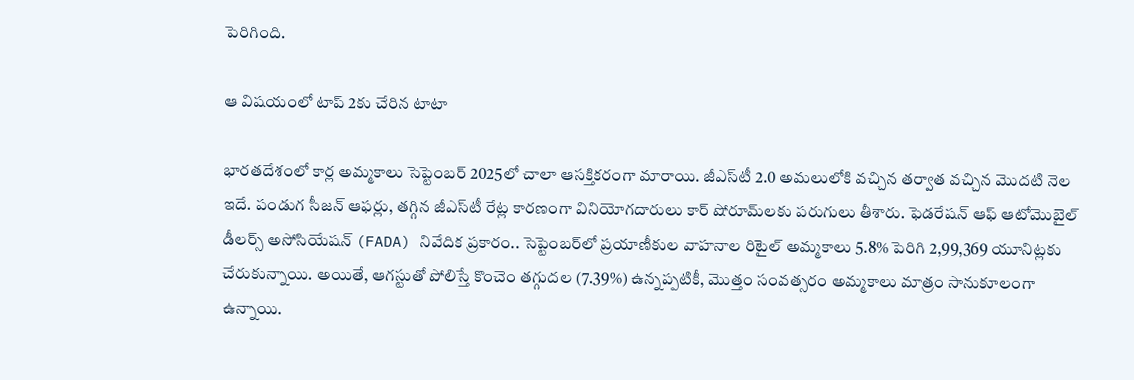పెరిగింది.

ఆ విషయంలో టాప్ 2కు చేరిన టాటా

భారతదేశంలో కార్ల అమ్మకాలు సెప్టెంబర్ 2025లో చాలా ఆసక్తికరంగా మారాయి. జీఎస్‌టీ 2.0 అమలులోకి వచ్చిన తర్వాత వచ్చిన మొదటి నెల ఇదే. పండుగ సీజన్ ఆఫర్లు, తగ్గిన జీఎస్‌టీ రేట్ల కారణంగా వినియోగదారులు కార్ షోరూమ్‌లకు పరుగులు తీశారు. ఫెడరేషన్ ఆఫ్ ఆటోమొబైల్ డీలర్స్ అసోసియేషన్ (FADA) నివేదిక ప్రకారం.. సెప్టెంబర్‌లో ప్రయాణీకుల వాహనాల రిటైల్ అమ్మకాలు 5.8% పెరిగి 2,99,369 యూనిట్లకు చేరుకున్నాయి. అయితే, ఆగస్టుతో పోలిస్తే కొంచెం తగ్గుదల (7.39%) ఉన్నప్పటికీ, మొత్తం సంవత్సరం అమ్మకాలు మాత్రం సానుకూలంగా ఉన్నాయి.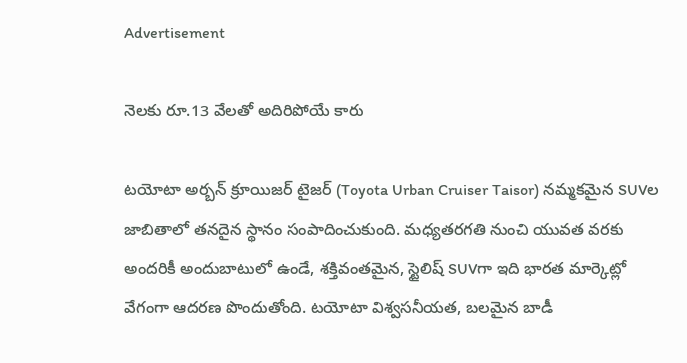Advertisement

నెలకు రూ.13 వేలతో అదిరిపోయే కారు

టయోటా అర్బన్ క్రూయిజర్ టైజర్ (Toyota Urban Cruiser Taisor) నమ్మకమైన SUVల జాబితాలో తనదైన స్థానం సంపాదించుకుంది. మధ్యతరగతి నుంచి యువత వరకు అందరికీ అందుబాటులో ఉండే, శక్తివంతమైన, స్టైలిష్ SUVగా ఇది భారత మార్కెట్లో వేగంగా ఆదరణ పొందుతోంది. టయోటా విశ్వసనీయత, బలమైన బాడీ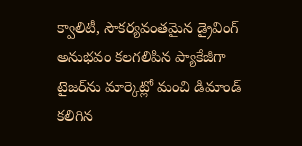క్వాలిటీ, సౌకర్యవంతమైన డ్రైవింగ్ అనుభవం కలగలిపిన ప్యాకేజీగా టైజర్‌ను మార్కెట్లో మంచి డిమాండ్ కలిగిన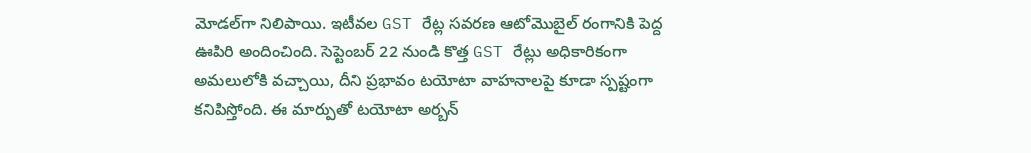మోడల్‌గా నిలిపాయి. ఇటీవల GST రేట్ల సవరణ ఆటోమొబైల్ రంగానికి పెద్ద ఊపిరి అందించింది. సెప్టెంబర్ 22 నుండి కొత్త GST రేట్లు అధికారికంగా అమలులోకి వచ్చాయి, దీని ప్రభావం టయోటా వాహనాలపై కూడా స్పష్టంగా కనిపిస్తోంది. ఈ మార్పుతో టయోటా అర్బన్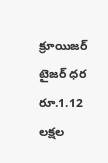క్రూయిజర్ టైజర్ ధర రూ.1.12 లక్షల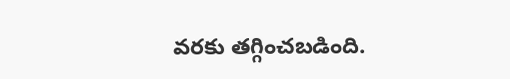వరకు తగ్గించబడింది.